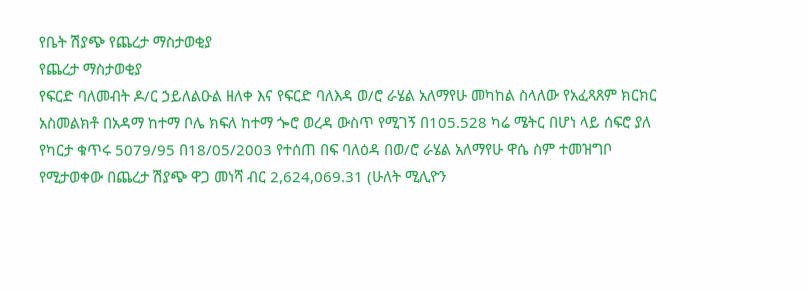የቤት ሽያጭ የጨረታ ማስታወቂያ
የጨረታ ማስታወቂያ
የፍርድ ባለመብት ዶ/ር ኃይለልዑል ዘለቀ እና የፍርድ ባለእዳ ወ/ሮ ራሄል አለማየሁ መካከል ስላለው የአፈጻጸም ክርክር አስመልክቶ በአዳማ ከተማ ቦሌ ክፍለ ከተማ ጐሮ ወረዳ ውስጥ የሚገኝ በ105.528 ካሬ ሜትር በሆነ ላይ ሰፍሮ ያለ የካርታ ቁጥሩ 5079/95 በ18/05/2003 የተሰጠ በፍ ባለዕዳ በወ/ሮ ራሄል አለማየሁ ዋሴ ስም ተመዝግቦ የሚታወቀው በጨረታ ሽያጭ ዋጋ መነሻ ብር 2,624,069.31 (ሁለት ሚሊዮን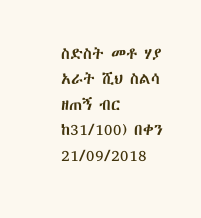ስድስት መቶ ሃያ አራት ሺህ ስልሳ ዘጠኝ ብር ከ31/100) በቀን 21/09/2018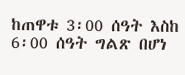ከጠዋቱ 3፡00 ሰዓት እስከ 6፡00 ሰዓት ግልጽ በሆነ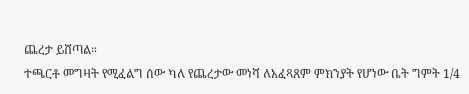ጨረታ ይሸጣል።
ተጫርቶ መግዛት የሚፈልግ ሰው ካለ የጨረታው መነሻ ለአፈጻጸም ምክንያት የሆነው ቤት ግምት 1/4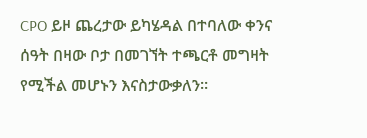CPO ይዞ ጨረታው ይካሄዳል በተባለው ቀንና ሰዓት በዛው ቦታ በመገኘት ተጫርቶ መግዛት የሚችል መሆኑን እናስታውቃለን።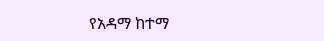የአዳማ ከተማ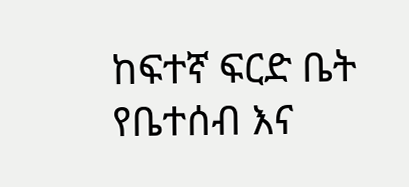ከፍተኛ ፍርድ ቤት የቤተሰብ እና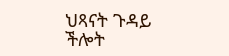ህጻናት ጉዳይ ችሎት